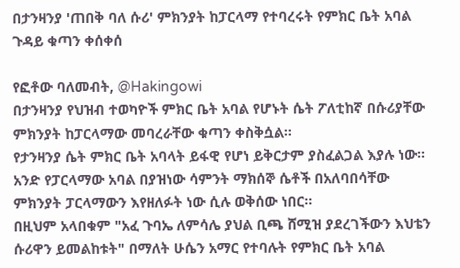በታንዛንያ 'ጠበቅ ባለ ሱሪ' ምክንያት ከፓርላማ የተባረሩት የምክር ቤት አባል ጉዳይ ቁጣን ቀሰቀሰ

የፎቶው ባለመብት, @Hakingowi
በታንዛንያ የህዝብ ተወካዮች ምክር ቤት አባል የሆኑት ሴት ፖለቲከኛ በሱሪያቸው ምክንያት ከፓርላማው መባረራቸው ቁጣን ቀስቅሷል።
የታንዛንያ ሴት ምክር ቤት አባላት ይፋዊ የሆነ ይቅርታም ያስፈልጋል እያሉ ነው።
አንድ የፓርላማው አባል በያዝነው ሳምንት ማክሰኞ ሴቶች በአለባበሳቸው ምክንያት ፓርላማውን እየዘለፉት ነው ሲሉ ወቅሰው ነበር።
በዚህም አላበቁም "አፈ ጉባኤ ለምሳሌ ያህል ቢጫ ሸሚዝ ያደረገችውን እህቴን ሱሪዋን ይመልከቱት" በማለት ሁሴን አማር የተባሉት የምክር ቤት አባል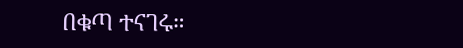በቁጣ ተናገሩ።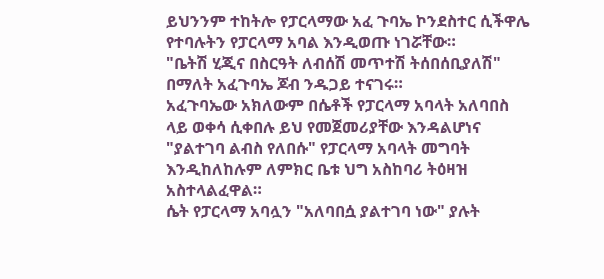ይህንንም ተከትሎ የፓርላማው አፈ ጉባኤ ኮንደስተር ሲችዋሌ የተባሉትን የፓርላማ አባል እንዲወጡ ነገሯቸው።
"ቤትሽ ሂጂና በስርዓት ለብሰሽ መጥተሽ ትሰበሰቢያለሽ" በማለት አፈጉባኤ ጆብ ንዱጋይ ተናገሩ።
አፈጉባኤው አክለውም በሴቶች የፓርላማ አባላት አለባበስ ላይ ወቀሳ ሲቀበሉ ይህ የመጀመሪያቸው እንዳልሆነና "ያልተገባ ልብስ የለበሱ" የፓርላማ አባላት መግባት እንዲከለከሉም ለምክር ቤቱ ህግ አስከባሪ ትዕዛዝ አስተላልፈዋል።
ሴት የፓርላማ አባሏን "አለባበሷ ያልተገባ ነው" ያሉት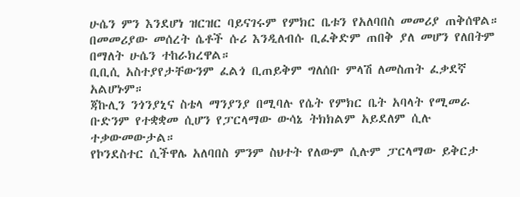ሁሴን ምን እንደሆነ ዝርዝር ባይናገሩም የምክር ቤቱን የአለባበስ መመሪያ ጠቅሰዋል።
በመመሪያው መሰረት ሴቶች ሱሪ እንዲለብሱ ቢፈቅድም ጠበቅ ያለ መሆን የለበትም በማለት ሁሴን ተከራክረዋል።
ቢቢሲ አስተያየታቸውንም ፈልጎ ቢጠይቅም ግለሰቡ ምላሽ ለመስጠት ፈቃደኛ አልሆኑም።
ጃኩሊን ንጎንያኒና ስቴላ ማንያንያ በሚባሉ የሴት የምክር ቤት አባላት የሚመራ ቡድንም የተቋቋመ ሲሆን የፓርላማው ውሳኔ ትክክልም አይደለም ሲሉ ተቃውመውታል።
የኮንደስተር ሲችዋሌ አለባበስ ምንም ስህተት የለውም ሲሉም ፓርላማው ይቅርታ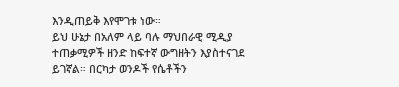እንዲጠይቅ እየሞገቱ ነው።
ይህ ሁኔታ በአለም ላይ ባሉ ማህበራዊ ሚዲያ ተጠቃሚዎች ዘንድ ከፍተኛ ውግዘትን እያስተናገደ ይገኛል። በርካታ ወንዶች የሴቶችን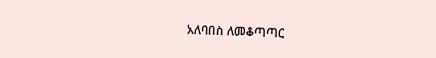አለባበስ ለመቆጣጣር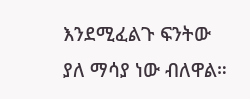እንደሚፈልጉ ፍንትው ያለ ማሳያ ነው ብለዋል።